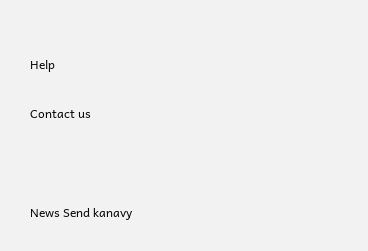Help

Contact us



News Send kanavy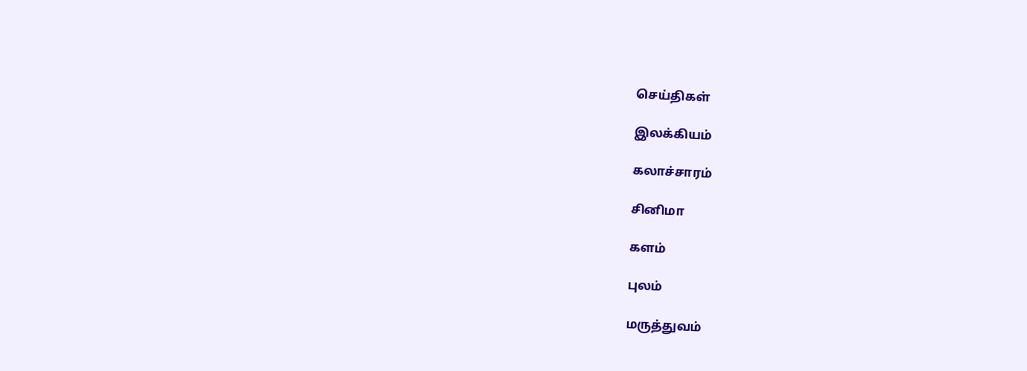செய்திகள்

இலக்கியம்

கலாச்சாரம்

சினிமா

களம்

புலம்

மருத்துவம்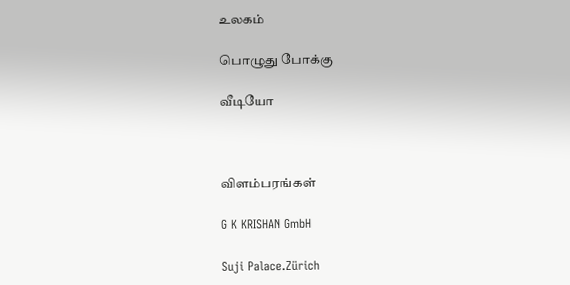உலகம்

பொழுது போக்கு

வீடியோ



விளம்பரங்கள்

G K KRISHAN GmbH

Suji Palace.Zürich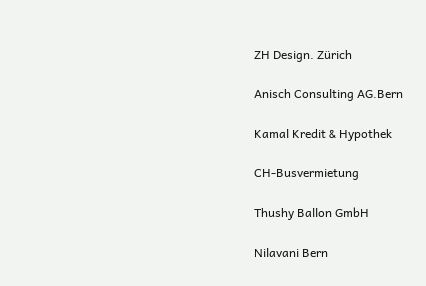ZH Design. Zürich

Anisch Consulting AG.Bern

Kamal Kredit & Hypothek

CH-Busvermietung

Thushy Ballon GmbH

Nilavani Bern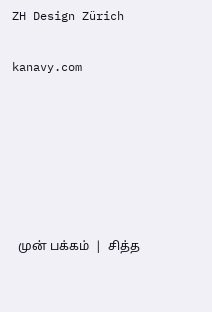ZH Design Zürich

kanavy.com






  முன் பக்கம்  |  சித்த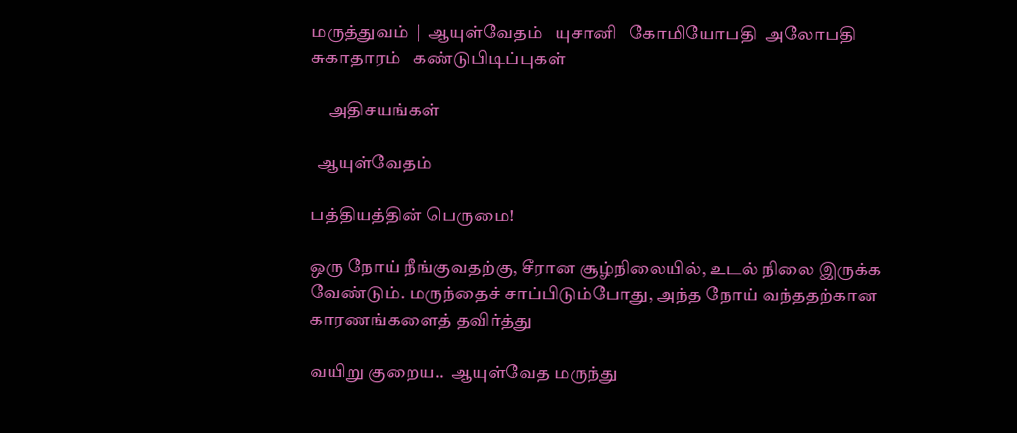மருத்துவம்  |  ஆயுள்வேதம்   யுசானி   கோமியோபதி  அலோபதி  சுகாதாரம்   கண்டுபிடிப்புகள்

     அதிசயங்கள்

  ஆயுள்வேதம்

பத்தியத்தின் பெருமை!

ஒரு நோய் நீங்குவதற்கு, சீரான சூழ்நிலையில், உடல் நிலை இருக்க வேண்டும். மருந்தைச் சாப்பிடும்போது, அந்த நோய் வந்ததற்கான காரணங்களைத் தவிர்த்து

வயிறு குறைய..  ஆயுள்வேத மருந்து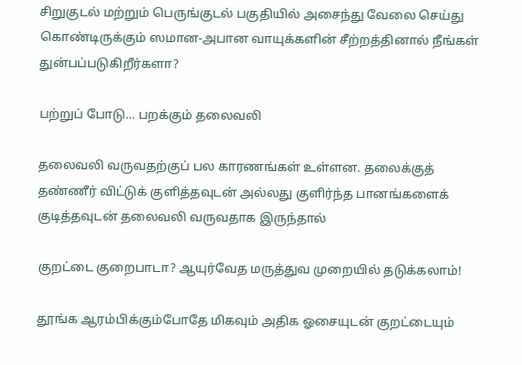சிறுகுடல் மற்றும் பெருங்குடல் பகுதியில் அசைந்து வேலை செய்து கொண்டிருக்கும் ஸமான-அபான வாயுக்களின் சீற்றத்தினால் நீங்கள் துன்பப்படுகிறீர்களா?

பற்றுப் போடு... பறக்கும் தலைவலி

தலைவலி வருவதற்குப் பல காரணங்கள் உள்ளன. தலைக்குத் தண்ணீர் விட்டுக் குளித்தவுடன் அல்லது குளிர்ந்த பானங்களைக் குடித்தவுடன் தலைவலி வருவதாக இருந்தால்

குறட்டை குறைபாடா? ஆயுர்வேத மருத்துவ முறையில் தடுக்கலாம்!

தூங்க ஆரம்பிக்கும்போதே மிகவும் அதிக ஓசையுடன் குறட்டையும்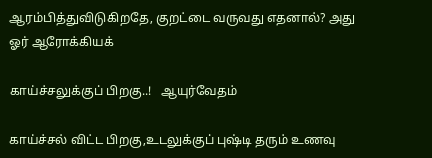ஆரம்பித்துவிடுகிறதே, குறட்டை வருவது எதனால்? அது ஓர் ஆரோக்கியக்

காய்ச்சலுக்குப் பிறகு..!   ஆயுர்வேதம்

காய்ச்சல் விட்ட பிறகு,உடலுக்குப் புஷ்டி தரும் உணவு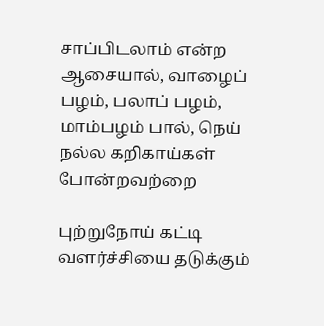சாப்பிடலாம் என்ற ஆசையால், வாழைப் பழம், பலாப் பழம், மாம்பழம் பால், நெய் நல்ல கறிகாய்கள் போன்றவற்றை

புற்றுநோய் கட்டி வளர்ச்சியை தடுக்கும்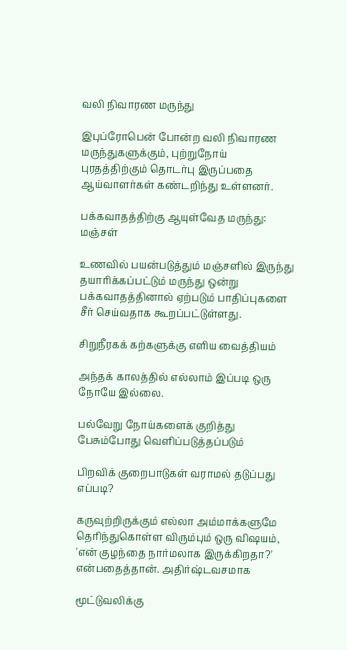வலி நிவாரண மருந்து

இபுப்ரோபென் போன்ற வலி நிவாரண மருந்துகளுக்கும், புற்றுநோய் புரதத்திற்கும் தொடர்பு இருப்பதை ஆய்வாளர்கள் கண்டறிந்து உள்ளனர்.

பக்கவாதத்திற்கு ஆயுள்வேத மருந்து: மஞ்சள்

உணவில் பயன்படுத்தும் மஞ்சளில் இருந்து தயாரிக்கப்பட்டும் மருந்து ஒன்று பக்கவாதத்தினால் ஏற்படும் பாதிப்புகளை சீர் செய்வதாக கூறப்பட்டுள்ளது.

சிறுநீரகக் கற்களுக்கு எளிய வைத்தியம்

அந்தக் காலத்தில் எல்லாம் இப்படி ஒரு நோயே இல்லை.

பல்வேறு நோய்களைக் குறித்து பேசும்போது வெளிப்படுத்தப்படும்

பிறவிக் குறைபாடுகள் வராமல் தடுப்பது எப்படி?

கருவுற்றிருக்கும் எல்லா அம்மாக்களுமே தெரிந்துகொள்ள விரும்பும் ஒரு விஷயம், 'என் குழந்தை நார்மலாக இருக்கிறதா?' என்பதைத்தான். அதிர்ஷ்டவசமாக

மூட்டுவலிக்கு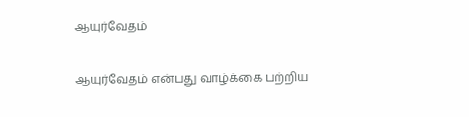ஆயுர்வேதம்

ஆயுர்வேதம் என்பது வாழ்க்கை பற்றிய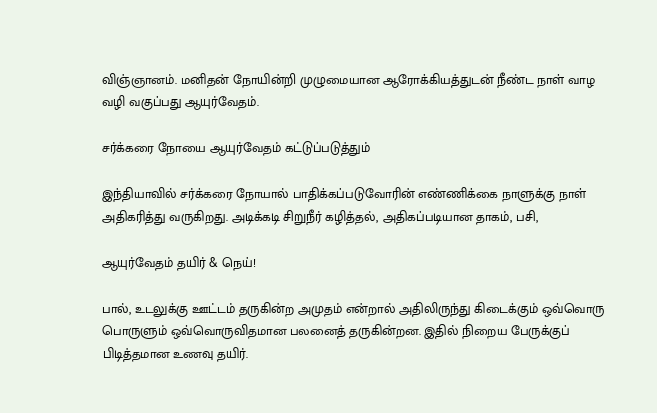விஞ்ஞானம். மனிதன் நோயின்றி முழுமையான ஆரோக்கியத்துடன் நீண்ட நாள் வாழ வழி வகுப்பது ஆயுர்வேதம்.

சர்க்கரை நோயை ஆயுர்வேதம் கட்டுப்படுத்தும்

இந்தியாவில் சர்க்கரை நோயால் பாதிக்கப்படுவோரின் எண்ணிக்கை நாளுக்கு நாள் அதிகரித்து வருகிறது. அடிக்கடி சிறுநீர் கழித்தல், அதிகப்படியான தாகம், பசி,

ஆயுர்வேதம் தயிர் & நெய்!

பால், உடலுக்கு ஊட்டம் தருகின்ற அமுதம் என்றால் அதிலிருந்து கிடைக்கும் ஒவ்வொரு பொருளும் ஒவ்வொருவிதமான பலனைத் தருகின்றன. இதில் நிறைய பேருக்குப் பிடித்தமான உணவு தயிர்.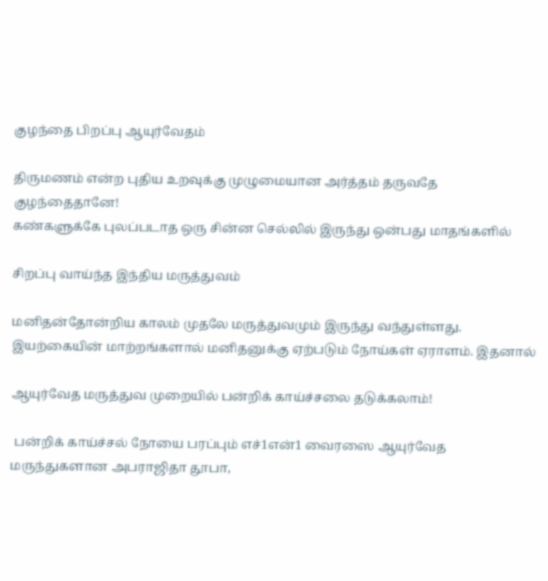குழந்தை பிறப்பு ஆயுர்வேதம்

திருமணம் என்ற புதிய உறவுக்கு முழுமையான அர்த்தம் தருவதே குழந்தைதானே!
கண்களுக்கே புலப்படாத ஒரு சின்ன செல்லில் இருந்து ஒன்பது மாதங்களில்

சிறப்பு வாய்ந்த இந்திய மருத்துவம்

மனிதன்தோன்றிய காலம் முதலே மருத்துவமும் இருந்து வந்துள்ளது. இயற்கையின் மாற்றங்களால் மனிதனுக்கு ஏற்படும் நோய்கள் ஏராளம். இதனால்

ஆயுர்வேத மருத்துவ முறையில் பன்றிக் காய்ச்சலை தடுக்கலாம்!

 பன்றிக் காய்ச்சல் நோயை பரப்பும் எச்1என்1 வைரஸை ஆயுர்வேத மருந்துகளான அபராஜிதா தூபா,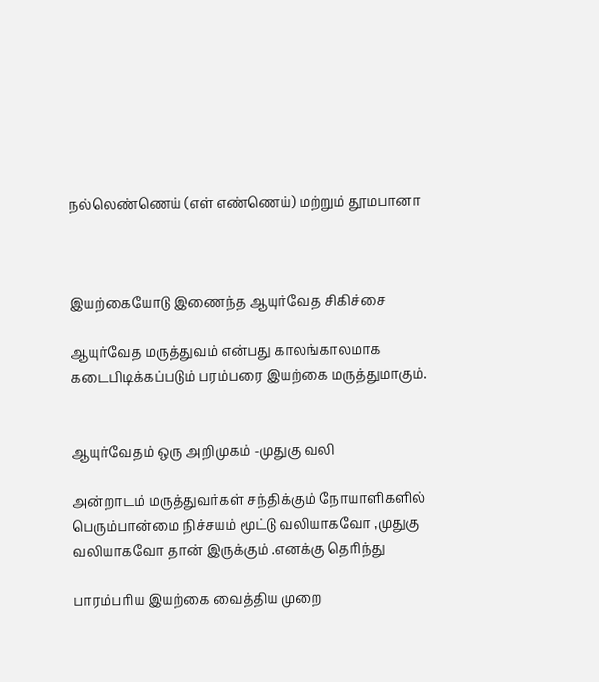நல்லெண்ணெய் (எள் எண்ணெய்) மற்றும் தூமபானா



இயற்கையோடு இணைந்த ஆயுர்வேத சிகிச்சை

ஆயுர்வேத மருத்துவம் என்பது காலங்காலமாக கடைபிடிக்கப்படும் பரம்பரை இயற்கை மருத்துமாகும்.


ஆயுர்வேதம் ஒரு அறிமுகம் -முதுகு வலி

அன்றாடம் மருத்துவர்கள் சந்திக்கும் நோயாளிகளில் பெரும்பான்மை நிச்சயம் மூட்டு வலியாகவோ ,முதுகு வலியாகவோ தான் இருக்கும் .எனக்கு தெரிந்து

பாரம்பரிய இயற்கை வைத்திய முறை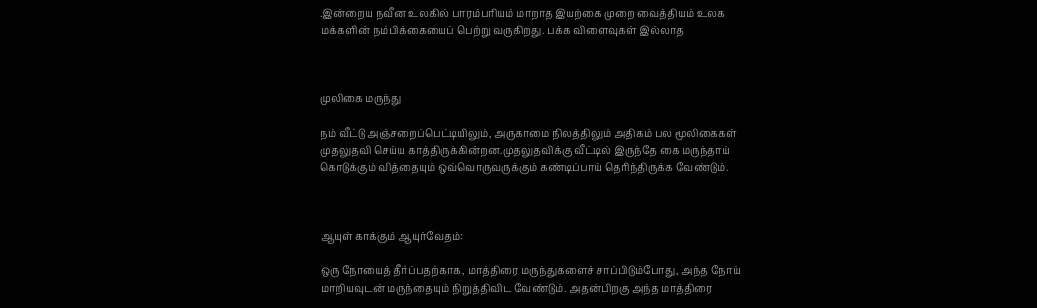.இன்றைய நவீன உலகில் பாரம்பரியம் மாறாத இயற்கை முறை வைத்தியம் உலக மக்களின் நம்பிக்கையைப் பெற்று வருகிறது. பக்க விளைவுகள் இல்லாத



முலிகை மருந்து

நம் வீட்டு அஞ்சறைப்பெட்டியிலும், அருகாமை நிலத்திலும் அதிகம் பல மூலிகைகள் முதலுதவி செய்ய காத்திருக்கின்றன.முதலுதவிக்கு வீட்டில் இருந்தே கை மருந்தாய் கொடுக்கும் வித்தையும் ஒவ்வொருவருக்கும் கண்டிப்பாய் தெரிந்திருக்க வேண்டும்.



ஆயுள் காக்கும் ஆயுர்வேதம்:

ஒரு நோயைத் தீர்ப்பதற்காக, மாத்திரை மருந்துகளைச் சாப்பிடும்போது, அந்த நோய் மாறியவுடன் மருந்தையும் நிறுத்திவிட வேண்டும். அதன்பிறகு அந்த மாத்திரை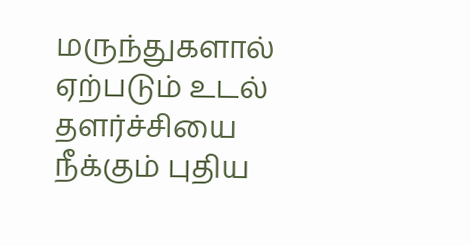மருந்துகளால் ஏற்படும் உடல் தளர்ச்சியை நீக்கும் புதிய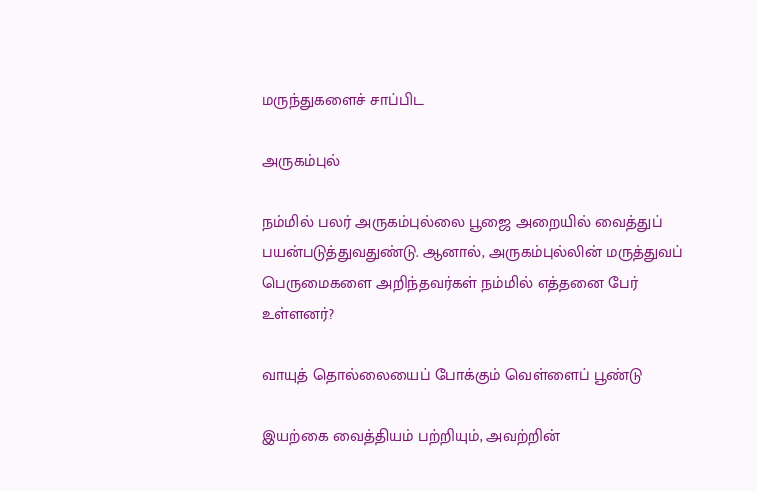மருந்துகளைச் சாப்பிட

அருகம்புல்

நம்மில் பலர் அருகம்புல்லை பூஜை அறையில் வைத்துப் பயன்படுத்துவதுண்டு. ஆனால், அருகம்புல்லின் மருத்துவப் பெருமைகளை அறிந்தவர்கள் நம்மில் எத்தனை பேர் உள்ளனர்?

வாயுத் தொல்லையைப் போக்கும் வெள்ளைப் பூண்டு

இயற்கை வைத்தியம் பற்றியும், அவற்றின்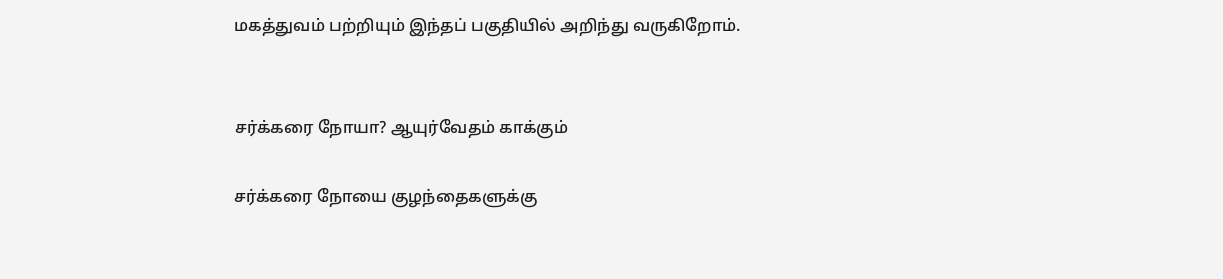மகத்துவம் பற்றியும் இந்தப் பகுதியில் அறிந்து வருகிறோம்.


சர்க்கரை நோயா? ஆயுர்வேதம் காக்கும்

சர்க்கரை நோயை குழந்தைகளுக்கு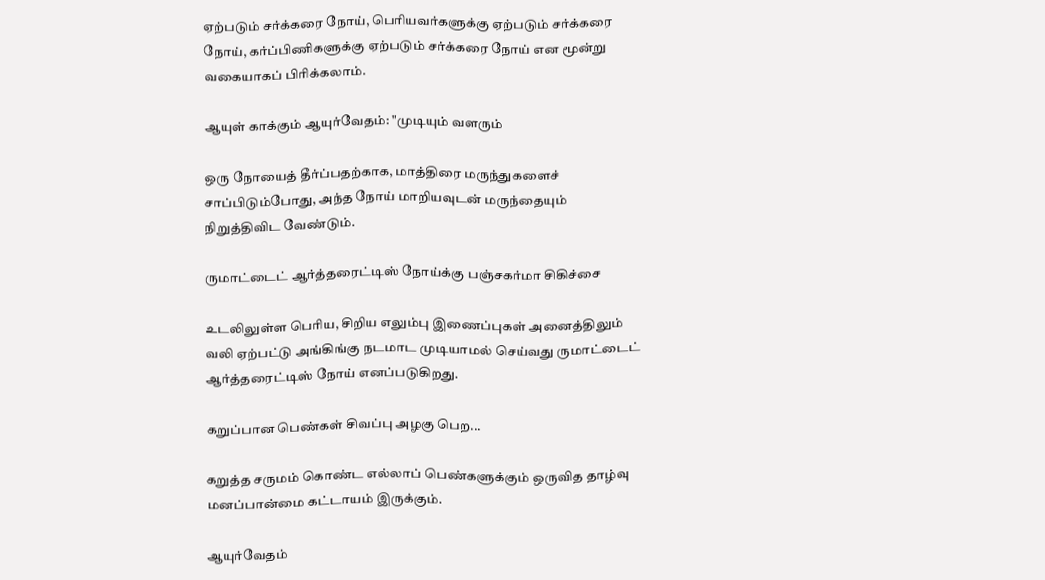ஏற்படும் சர்க்கரை நோய், பெரியவர்களுக்கு ஏற்படும் சர்க்கரை நோய், கர்ப்பிணிகளுக்கு ஏற்படும் சர்க்கரை நோய் என மூன்று வகையாகப் பிரிக்கலாம்.

ஆயுள் காக்கும் ஆயுர்வேதம்: "முடியும் வளரும்

ஒரு நோயைத் தீர்ப்பதற்காக, மாத்திரை மருந்துகளைச் சாப்பிடும்போது, அந்த நோய் மாறியவுடன் மருந்தையும் நிறுத்திவிட வேண்டும்.

ருமாட்டைட் ஆர்த்தரைட்டிஸ் நோய்க்கு பஞ்சகர்மா சிகிச்சை

உடலிலுள்ள பெரிய, சிறிய எலும்பு இணைப்புகள் அனைத்திலும் வலி ஏற்பட்டு அங்கிங்கு நடமாட முடியாமல் செய்வது ருமாட்டைட் ஆர்த்தரைட்டிஸ் நோய் எனப்படுகிறது.

கறுப்பான பெண்கள் சிவப்பு அழகு பெற...

கறுத்த சருமம் கொண்ட எல்லாப் பெண்களுக்கும் ஒருவித தாழ்வு மனப்பான்மை கட்டாயம் இருக்கும்.

ஆயுர்வேதம்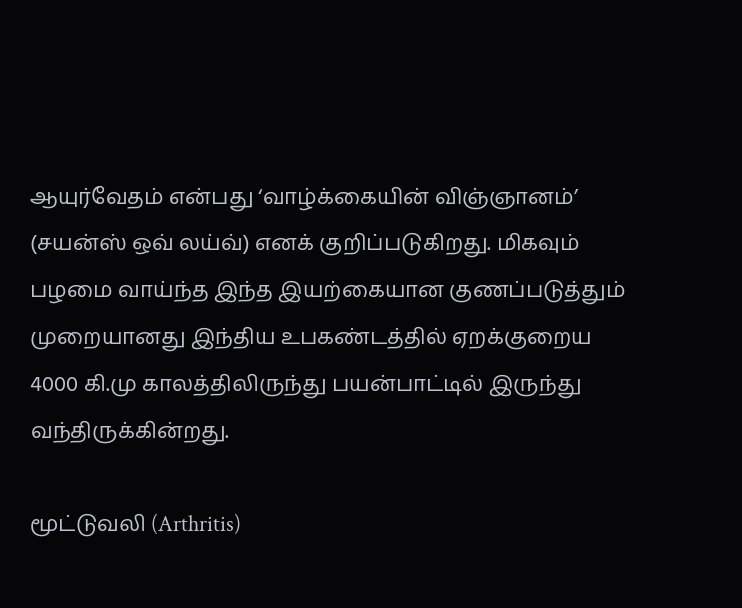ஆயுர்வேதம் என்பது ‘வாழ்க்கையின் விஞ்ஞானம்’ (சயன்ஸ் ஒவ் லய்வ்) எனக் குறிப்படுகிறது. மிகவும் பழமை வாய்ந்த இந்த இயற்கையான குணப்படுத்தும் முறையானது இந்திய உபகண்டத்தில் ஏறக்குறைய 4000 கி.மு காலத்திலிருந்து பயன்பாட்டில் இருந்து வந்திருக்கின்றது.

மூட்டுவலி (Arthritis)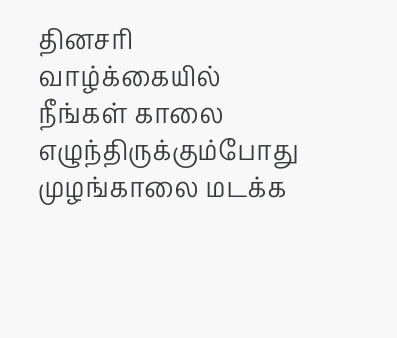தினசரி வாழ்க்கையில் நீங்கள் காலை எழுந்திருக்கும்போது முழங்காலை மடக்க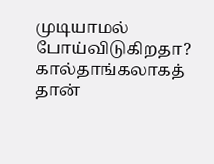முடியாமல் போய்விடுகிறதா? கால்தாங்கலாகத் தான்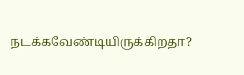நடக்கவேண்டியிருக்கிறதா?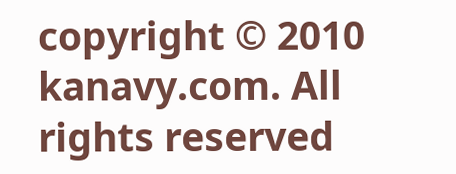copyright © 2010 kanavy.com. All rights reserved